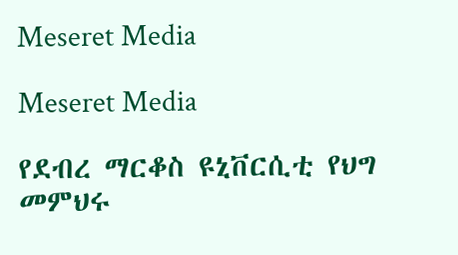Meseret Media

Meseret Media

የደብረ ማርቆስ ዩኒቨርሲቲ የህግ መምህሩ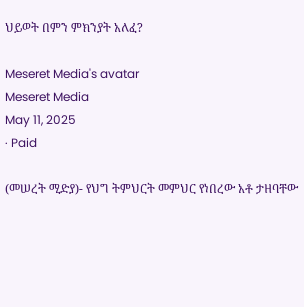ህይወት በምን ምክንያት አለፈ?

Meseret Media's avatar
Meseret Media
May 11, 2025
∙ Paid

(መሠረት ሚድያ)- የህግ ትምህርት መምህር የነበረው አቶ ታዘባቸው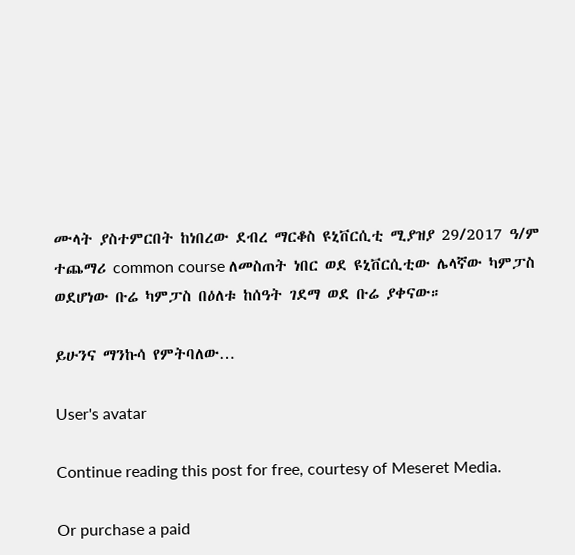ሙላት ያስተምርበት ከነበረው ደብረ ማርቆስ ዩኒቨርሲቲ ሚያዝያ 29/2017 ዓ/ም ተጨማሪ common course ለመስጠት ነበር ወደ ዩኒቨርሲቲው ሌላኛው ካምፓስ ወደሆነው ቡሬ ካምፓስ በዕለቱ ከሰዓት ገደማ ወደ ቡሬ ያቀናው።

ይሁንና ማንኩሳ የምትባለው…

User's avatar

Continue reading this post for free, courtesy of Meseret Media.

Or purchase a paid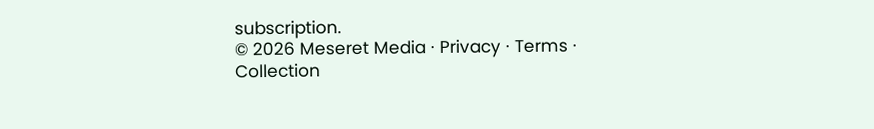subscription.
© 2026 Meseret Media · Privacy ∙ Terms ∙ Collection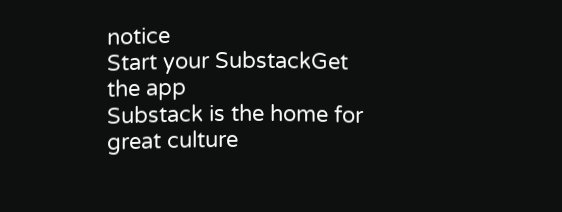notice
Start your SubstackGet the app
Substack is the home for great culture